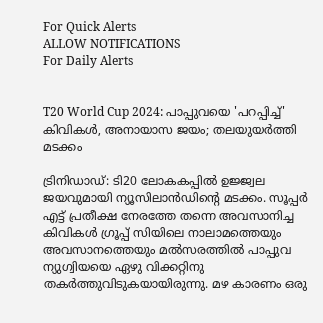For Quick Alerts
ALLOW NOTIFICATIONS
For Daily Alerts


T20 World Cup 2024: പാപ്പുവയെ 'പറപ്പിച്ച്' കിവികള്‍, അനായാസ ജയം; തലയുയര്‍ത്തി മടക്കം

ട്രിനിഡാഡ്: ടി20 ലോകകപ്പില്‍ ഉജ്ജ്വല ജയവുമായി ന്യൂസിലാന്‍ഡിന്റെ മടക്കം. സൂപ്പര്‍ എട്ട് പ്രതീക്ഷ നേരത്തേ തന്നെ അവസാനിച്ച കിവികള്‍ ഗ്രൂപ്പ് സിയിലെ നാലാമത്തെയും അവസാനത്തെയും മല്‍സരത്തില്‍ പാപ്പുവ ന്യുഗ്വിയയെ ഏഴു വിക്കറ്റിനു തകര്‍ത്തുവിടുകയായിരുന്നു. മഴ കാരണം ഒരു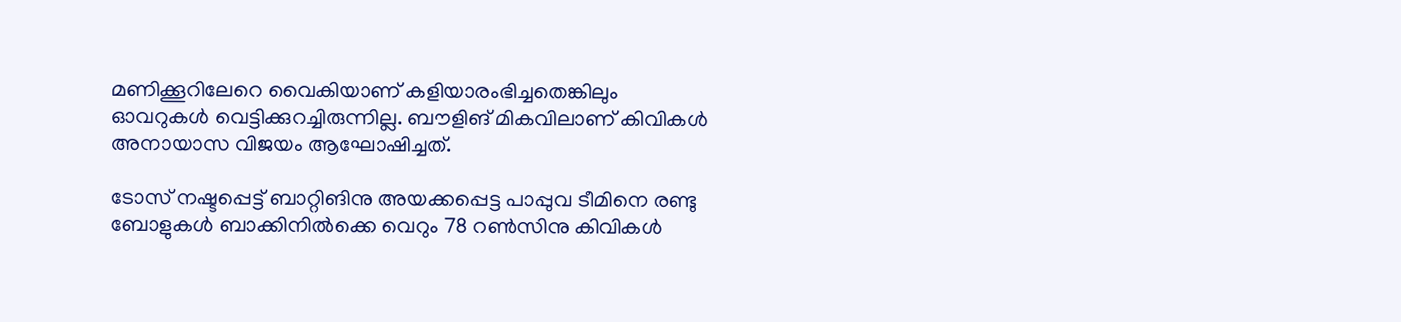മണിക്കൂറിലേറെ വൈകിയാണ് കളിയാരംഭിച്ചതെങ്കിലും ഓവറുകള്‍ വെട്ടിക്കുറച്ചിരുന്നില്ല. ബൗളിങ് മികവിലാണ് കിവികള്‍ അനായാസ വിജയം ആഘോഷിച്ചത്.

ടോസ് നഷ്ടപ്പെട്ട് ബാറ്റിങിനു അയക്കപ്പെട്ട പാപ്പുവ ടീമിനെ രണ്ടു ബോളുകള്‍ ബാക്കിനില്‍ക്കെ വെറും 78 റണ്‍സിനു കിവികള്‍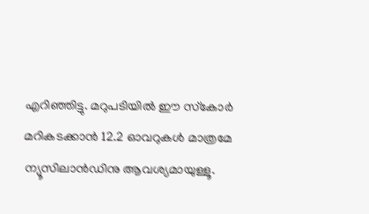എറിഞ്ഞിട്ടു. മറുപടിയില്‍ ഈ സ്‌കോര്‍ മറികടക്കാന്‍ 12.2 ഓവറുകള്‍ മാത്രമേ ന്യൂസിലാന്‍ഡിനു ആവശ്യമായുള്ളൂ.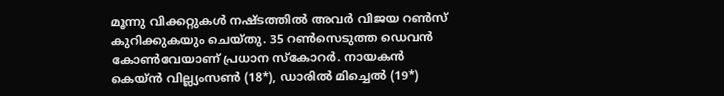മൂന്നു വിക്കറ്റുകള്‍ നഷ്ടത്തില്‍ അവര്‍ വിജയ റണ്‍സ് കുറിക്കുകയും ചെയ്തു. 35 റണ്‍സെടുത്ത ഡെവന്‍ കോണ്‍വേയാണ് പ്രധാന സ്‌കോറര്‍. നായകന്‍ കെയ്ന്‍ വില്ല്യംസണ്‍ (18*), ഡാരില്‍ മിച്ചെല്‍ (19*)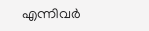എന്നിവര്‍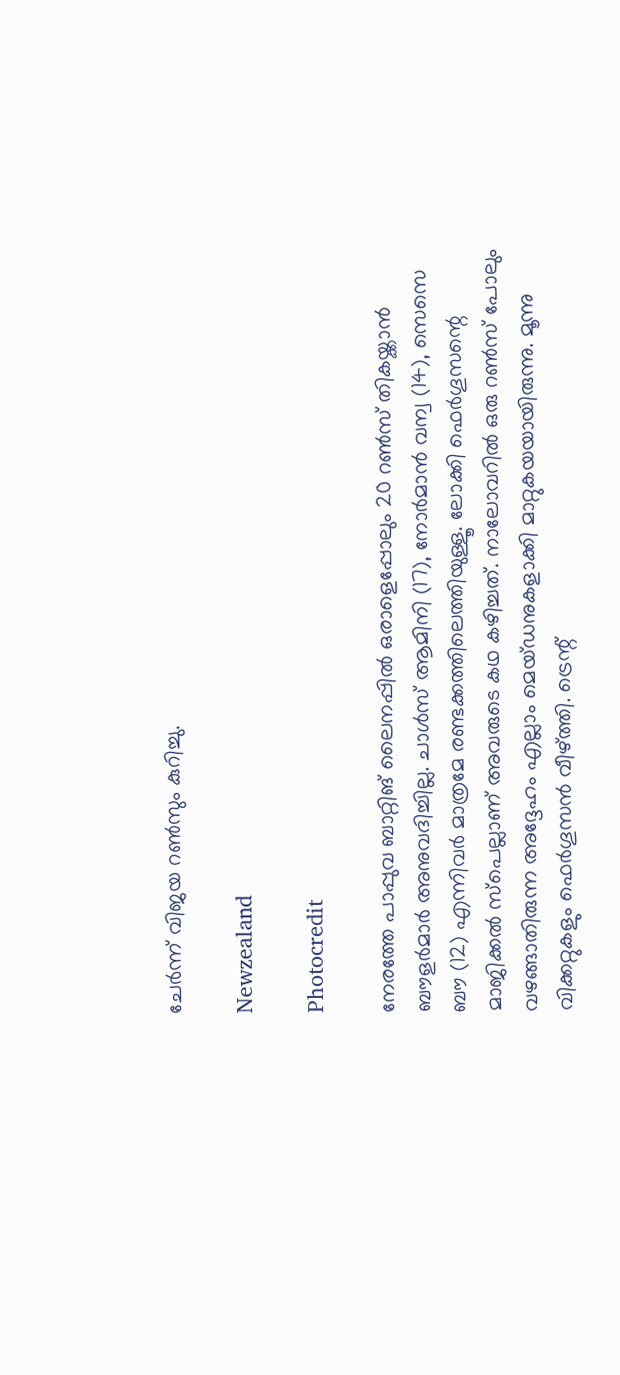ചേര്‍ന്ന് വിജയ റണ്‍സും കുറിച്ചു.

Newzealand

Photocredit

നേരത്തേ പാപ്പുവ ബാറ്റിങ് ലൈനപ്പില്‍ ഒരാളെപ്പോലും 20 റണ്‍സ് തികയ്ക്കാന്‍ ബൗളര്‍മാര്‍ അനുവദിച്ചില്ല. ചാള്‍സ് ആമിനി (17), നോര്‍മാന്‍ വന്വ (14), സെസെ ബൗ (12) എന്നിവര്‍ മാത്രമേ രണ്ടക്കത്തിലെത്തിയുള്ളൂ. ലോക്കി ഫെര്‍ഗൂസന്റെ മാജിക്കല്‍ സ്‌പെല്ലാണ് അവരുടെ കഥ കഴിച്ചത്. നാലോവറില്‍ ഒരു റണ്‍സ് പോലും വഴങ്ങാതിരുന്ന അദ്ദേഹം എല്ലാം മെയ്ഡനുകളാക്കി മാറ്റുകയയായിരുന്നു. മൂന്നു വിക്കറ്റുകളും ഫെര്‍ഗൂസന്‍ വീഴ്ത്തി. ട്രെന്റ്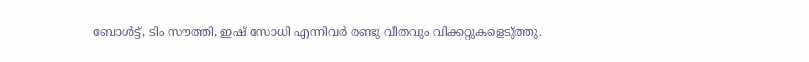ബോള്‍ട്ട്, ടിം സൗത്തി, ഇഷ് സോധി എന്നിവര്‍ രണ്ടു വീതവും വിക്കറ്റുകളെടു്ത്തു.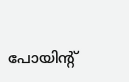പോയിന്റ്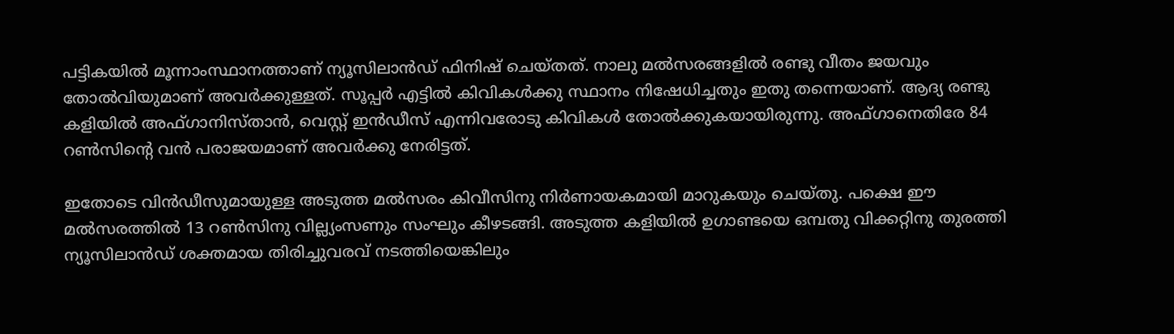പട്ടികയില്‍ മൂന്നാംസ്ഥാനത്താണ് ന്യൂസിലാന്‍ഡ് ഫിനിഷ് ചെയ്തത്. നാലു മല്‍സരങ്ങളില്‍ രണ്ടു വീതം ജയവും തോല്‍വിയുമാണ് അവര്‍ക്കുള്ളത്. സൂപ്പര്‍ എട്ടില്‍ കിവികള്‍ക്കു സ്ഥാനം നിഷേധിച്ചതും ഇതു തന്നെയാണ്. ആദ്യ രണ്ടു കളിയില്‍ അഫ്ഗാനിസ്താന്‍, വെസ്റ്റ് ഇന്‍ഡീസ് എന്നിവരോടു കിവികള്‍ തോല്‍ക്കുകയായിരുന്നു. അഫ്ഗാനെതിരേ 84 റണ്‍സിന്റെ വന്‍ പരാജയമാണ് അവര്‍ക്കു നേരിട്ടത്.

ഇതോടെ വിന്‍ഡീസുമായുള്ള അടുത്ത മല്‍സരം കിവീസിനു നിര്‍ണായകമായി മാറുകയും ചെയ്തു. പക്ഷെ ഈ മല്‍സരത്തില്‍ 13 റണ്‍സിനു വില്ല്യംസണും സംഘും കീഴടങ്ങി. അടുത്ത കളിയില്‍ ഉഗാണ്ടയെ ഒമ്പതു വിക്കറ്റിനു തുരത്തി ന്യൂസിലാന്‍ഡ് ശക്തമായ തിരിച്ചുവരവ് നടത്തിയെങ്കിലും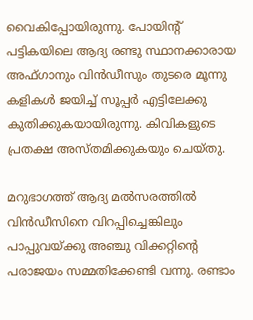വൈകിപ്പോയിരുന്നു. പോയിന്റ് പട്ടികയിലെ ആദ്യ രണ്ടു സ്ഥാനക്കാരായ അഫ്ഗാനും വിന്‍ഡീസും തുടരെ മൂന്നു കളികള്‍ ജയിച്ച് സൂപ്പര്‍ എട്ടിലേക്കു കുതിക്കുകയായിരുന്നു. കിവികളുടെ പ്രതക്ഷ അസ്തമിക്കുകയും ചെയ്തു.

മറുഭാഗത്ത് ആദ്യ മല്‍സരത്തില്‍ വിന്‍ഡീസിനെ വിറപ്പിച്ചെങ്കിലും പാപ്പുവയ്ക്കു അഞ്ചു വിക്കറ്റിന്റെ പരാജയം സമ്മതിക്കേണ്ടി വന്നു. രണ്ടാം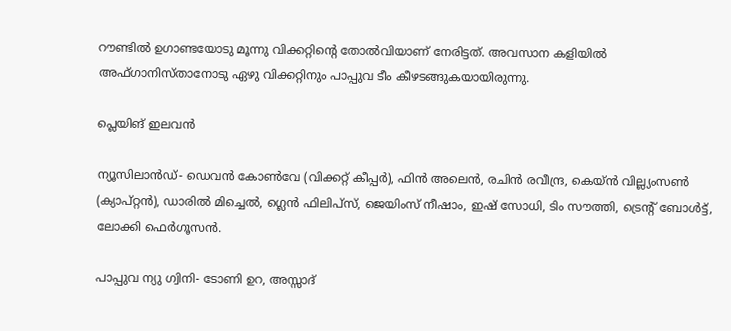റൗണ്ടില്‍ ഉഗാണ്ടയോടു മൂന്നു വിക്കറ്റിന്റെ തോല്‍വിയാണ് നേരിട്ടത്. അവസാന കളിയില്‍ അഫ്ഗാനിസ്താനോടു ഏഴു വിക്കറ്റിനും പാപ്പുവ ടീം കീഴടങ്ങുകയായിരുന്നു.

പ്ലെയിങ് ഇലവന്‍

ന്യൂസിലാന്‍ഡ്- ഡെവന്‍ കോണ്‍വേ (വിക്കറ്റ് കീപ്പര്‍), ഫിന്‍ അലെന്‍, രചിന്‍ രവീന്ദ്ര, കെയ്ന്‍ വില്ല്യംസണ്‍ (ക്യാപ്റ്റന്‍), ഡാരില്‍ മിച്ചെല്‍, ഗ്ലെന്‍ ഫിലിപ്‌സ്, ജെയിംസ് നീഷാം, ഇഷ് സോധി, ടിം സൗത്തി, ട്രെന്റ് ബോള്‍ട്ട്, ലോക്കി ഫെര്‍ഗൂസന്‍.

പാപ്പുവ ന്യു ഗ്വിനി- ടോണി ഉറ, അസ്സാദ്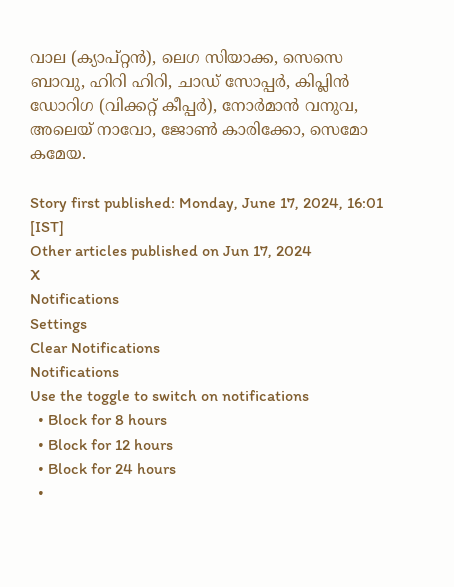വാല (ക്യാപ്റ്റന്‍), ലെഗ സിയാക്ക, സെസെ ബാവു, ഹിറി ഹിറി, ചാഡ് സോപ്പര്‍, കിപ്ലിന്‍ ഡോറിഗ (വിക്കറ്റ് കീപ്പര്‍), നോര്‍മാന്‍ വനുവ, അലെയ് നാവോ, ജോണ്‍ കാരിക്കോ, സെമോ കമേയ.

Story first published: Monday, June 17, 2024, 16:01 [IST]
Other articles published on Jun 17, 2024
X
Notifications
Settings
Clear Notifications
Notifications
Use the toggle to switch on notifications
  • Block for 8 hours
  • Block for 12 hours
  • Block for 24 hours
  •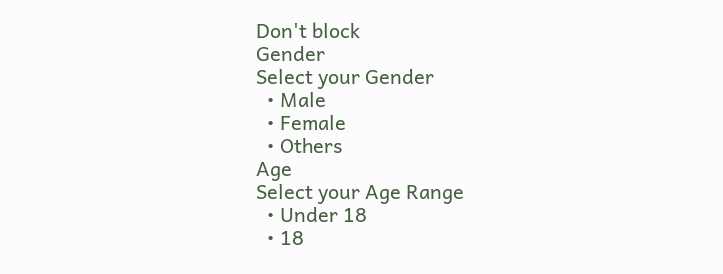Don't block
Gender
Select your Gender
  • Male
  • Female
  • Others
Age
Select your Age Range
  • Under 18
  • 18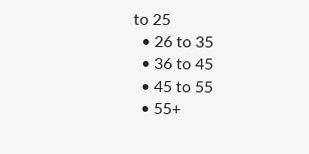to 25
  • 26 to 35
  • 36 to 45
  • 45 to 55
  • 55+